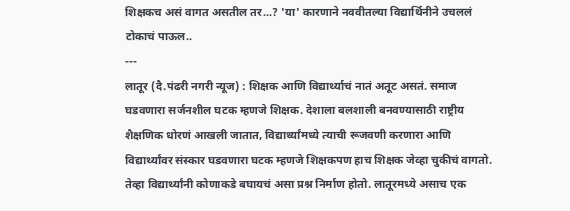शिक्षकच असं वागत असतील तर...? 'या' कारणाने नववीतल्या विद्यार्थिनीने उचललं टोकाचं पाऊल..
---
लातूर (दै.पंढरी नगरी न्यूज) : शिक्षक आणि विद्यार्थ्याचं नातं अतूट असतं. समाज घडवणारा सर्जनशील घटक म्हणजे शिक्षक. देशाला बलशाली बनवण्यासाठी राष्ट्रीय शैक्षणिक धोरणं आखली जातात, विद्यार्थ्यांमध्ये त्याची रूजवणी करणारा आणि विद्यार्थ्यांवर संस्कार घडवणारा घटक म्हणजे शिक्षकपण हाच शिक्षक जेव्हा चुकीचं वागतो. तेव्हा विद्यार्थ्यांनी कोणाकडे बघायचं असा प्रश्न निर्माण होतो. लातूरमध्ये असाच एक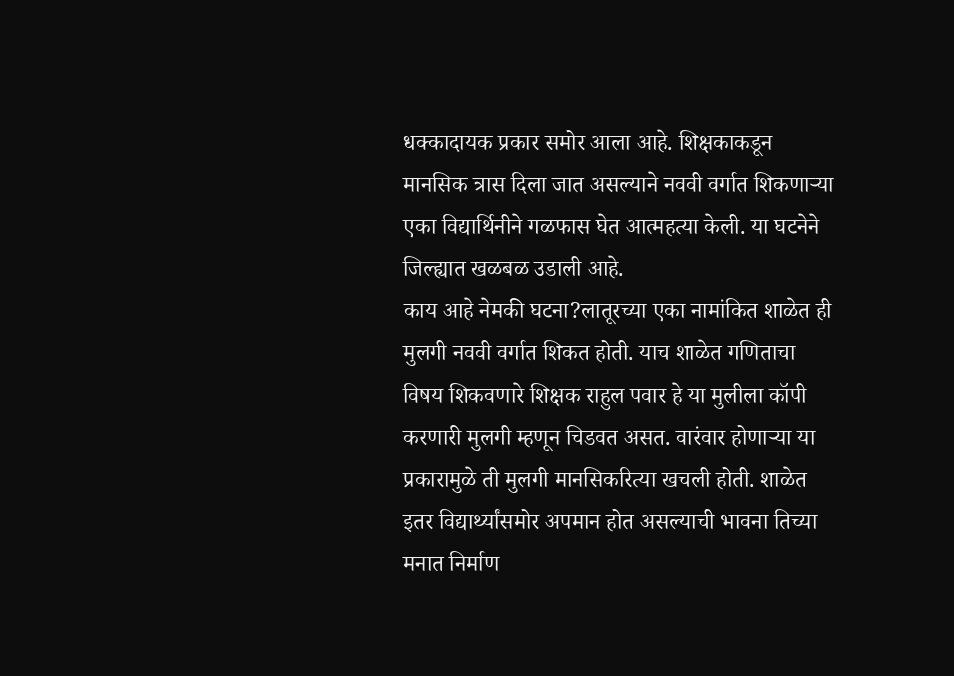धक्कादायक प्रकार समोर आला आहे. शिक्षकाकडून मानसिक त्रास दिला जात असल्याने नववी वर्गात शिकणाऱ्या एका विद्यार्थिनीने गळफास घेत आत्महत्या केली. या घटनेने जिल्ह्यात खळबळ उडाली आहे.
काय आहे नेमकी घटना?लातूरच्या एका नामांकित शाळेत ही मुलगी नववी वर्गात शिकत होती. याच शाळेत गणिताचा विषय शिकवणारे शिक्षक राहुल पवार हे या मुलीला कॉपी करणारी मुलगी म्हणून चिडवत असत. वारंवार होणाऱ्या या प्रकारामुळे ती मुलगी मानसिकरित्या खचली होती. शाळेत इतर विद्यार्थ्यांसमोर अपमान होत असल्याची भावना तिच्या मनात निर्माण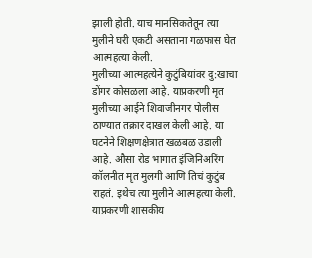झाली होती. याच मानसिकतेतून त्या मुलीने घरी एकटी असताना गळफास घेत आत्महत्या केली.
मुलीच्या आत्महत्येने कुटुंबियांवर दु:खाचा डोंगर कोसळला आहे. याप्रकरणी मृत मुलीच्या आईने शिवाजीनगर पोलीस ठाण्यात तक्रार दाखल केली आहे. या घटनेने शिक्षणक्षेत्रात खळबळ उडाली आहे. औसा रोड भागात इंजिनिअरिंग कॉलनीत मृत मुलगी आणि तिचं कुटुंब राहतं. इथेच त्या मुलीने आत्महत्या केली. याप्रकरणी शासकीय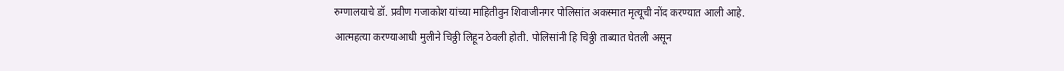रुग्णालयाचे डॉ. प्रवीण गजाकोश यांच्या माहितीवुन शिवाजीनगर पोलिसांत अकस्मात मृत्यूची नोंद करण्यात आली आहे.
आत्महत्या करण्याआधी मुलीने चिठ्ठी लिहून ठेवली होती. पोलिसांनी हि चिठ्ठी ताब्यात घेतली असून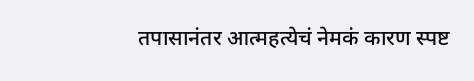तपासानंतर आत्महत्येचं नेमकं कारण स्पष्ट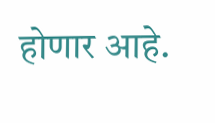होणार आहे.